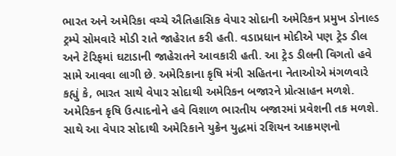ભારત અને અમેરિકા વચ્ચે ઐતિહાસિક વેપાર સોદાની અમેરિકન પ્રમુખ ડોનાલ્ડ ટ્રમ્પે સોમવારે મોડી રાતે જાહેરાત કરી હતી. વડાપ્રધાન મોદીએ પણ ટ્રેડ ડીલ અને ટેરિફમાં ઘટાડાની જાહેરાતને આવકારી હતી. આ ટ્રેડ ડીલની વિગતો હવે સામે આવવા લાગી છે. અમેરિકાના કૃષિ મંત્રી સહિતના નેતાઓએ મંગળવારે કહ્યું કે, ભારત સાથે વેપાર સોદાથી અમેરિકન બજારને પ્રોત્સાહન મળશે. અમેરિકન કૃષિ ઉત્પાદનોને હવે વિશાળ ભારતીય બજારમાં પ્રવેશની તક મળશે. સાથે આ વેપાર સોદાથી અમેરિકાને યુક્રેન યુદ્ધમાં રશિયન આક્રમણનો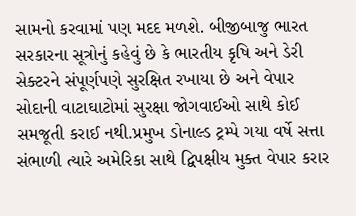સામનો કરવામાં પણ મદદ મળશે. બીજીબાજુ ભારત સરકારના સૂત્રોનું કહેવું છે કે ભારતીય કૃષિ અને ડેરી સેક્ટરને સંપૂર્ણપણે સુરક્ષિત રખાયા છે અને વેપાર સોદાની વાટાઘાટોમાં સુરક્ષા જોગવાઈઓ સાથે કોઈ સમજૂતી કરાઈ નથી.પ્રમુખ ડોનાલ્ડ ટ્રમ્પે ગયા વર્ષે સત્તા સંભાળી ત્યારે અમેરિકા સાથે દ્વિપક્ષીય મુક્ત વેપાર કરાર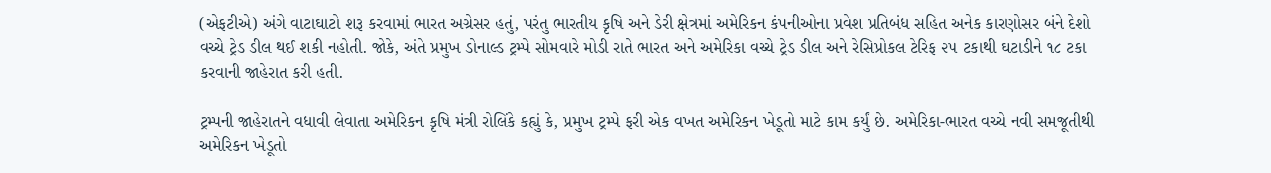(એફટીએ) અંગે વાટાઘાટો શરૂ કરવામાં ભારત અગ્રેસર હતું, પરંતુ ભારતીય કૃષિ અને ડેરી ક્ષેત્રમાં અમેરિકન કંપનીઓના પ્રવેશ પ્રતિબંધ સહિત અનેક કારણોસર બંને દેશો વચ્ચે ટ્રેડ ડીલ થઈ શકી નહોતી. જોકે, અંતે પ્રમુખ ડોનાલ્ડ ટ્રમ્પે સોમવારે મોડી રાતે ભારત અને અમેરિકા વચ્ચે ટ્રેડ ડીલ અને રેસિપ્રોકલ ટેરિફ ૨૫ ટકાથી ઘટાડીને ૧૮ ટકા કરવાની જાહેરાત કરી હતી.

ટ્રમ્પની જાહેરાતને વધાવી લેવાતા અમેરિકન કૃષિ મંત્રી રોલિંકે કહ્યું કે, પ્રમુખ ટ્રમ્પે ફરી એક વખત અમેરિકન ખેડૂતો માટે કામ કર્યું છે. અમેરિકા-ભારત વચ્ચે નવી સમજૂતીથી અમેરિકન ખેડૂતો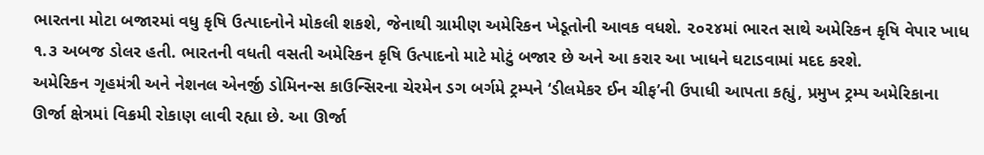ભારતના મોટા બજારમાં વધુ કૃષિ ઉત્પાદનોને મોકલી શકશે, જેનાથી ગ્રામીણ અમેરિકન ખેડૂતોની આવક વધશે. ૨૦૨૪માં ભારત સાથે અમેરિકન કૃષિ વેપાર ખાધ ૧.૩ અબજ ડોલર હતી. ભારતની વધતી વસતી અમેરિકન કૃષિ ઉત્પાદનો માટે મોટું બજાર છે અને આ કરાર આ ખાધને ઘટાડવામાં મદદ કરશે.
અમેરિકન ગૃહમંત્રી અને નેશનલ એનર્જી ડોમિનન્સ કાઉન્સિરના ચેરમેન ડગ બર્ગમે ટ્રમ્પને ‘ડીલમેકર ઈન ચીફ’ની ઉપાધી આપતા કહ્યું, પ્રમુખ ટ્રમ્પ અમેરિકાના ઊર્જા ક્ષેત્રમાં વિક્રમી રોકાણ લાવી રહ્યા છે. આ ઊર્જા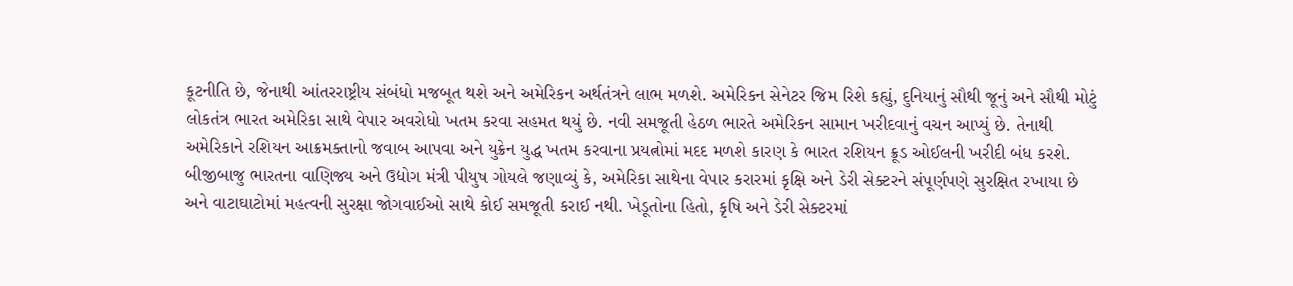કૂટનીતિ છે, જેનાથી આંતરરાષ્ટ્રીય સંબંધો મજબૂત થશે અને અમેરિકન અર્થતંત્રને લાભ મળશે. અમેરિકન સેનેટર જિમ રિશે કહ્યું, દુનિયાનું સૌથી જૂનું અને સૌથી મોટું લોકતંત્ર ભારત અમેરિકા સાથે વેપાર અવરોધો ખતમ કરવા સહમત થયું છે. નવી સમજૂતી હેઠળ ભારતે અમેરિકન સામાન ખરીદવાનું વચન આપ્યું છે. તેનાથી અમેરિકાને રશિયન આક્રમક્તાનો જવાબ આપવા અને યુક્રેન યુદ્ધ ખતમ કરવાના પ્રયત્નોમાં મદદ મળશે કારણ કે ભારત રશિયન ક્રૂડ ઓઈલની ખરીદી બંધ કરશે.
બીજીબાજુ ભારતના વાણિજ્ય અને ઉદ્યોગ મંત્રી પીયુષ ગોયલે જણાવ્યું કે, અમેરિકા સાથેના વેપાર કરારમાં કૃક્ષિ અને ડેરી સેક્ટરને સંપૂર્ણપણે સુરક્ષિત રખાયા છે અને વાટાઘાટોમાં મહત્વની સુરક્ષા જોગવાઈઓ સાથે કોઈ સમજૂતી કરાઈ નથી. ખેડૂતોના હિતો, કૃષિ અને ડેરી સેક્ટરમાં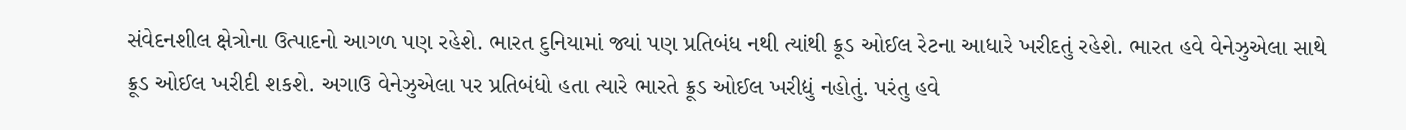સંવેદનશીલ ક્ષેત્રોના ઉત્પાદનો આગળ પણ રહેશે. ભારત દુનિયામાં જ્યાં પણ પ્રતિબંધ નથી ત્યાંથી ક્રૂડ ઓઈલ રેટના આધારે ખરીદતું રહેશે. ભારત હવે વેનેઝુએલા સાથે ક્રૂડ ઓઈલ ખરીદી શકશે. અગાઉ વેનેઝુએલા પર પ્રતિબંધો હતા ત્યારે ભારતે ક્રૂડ ઓઈલ ખરીદ્યું નહોતું. પરંતુ હવે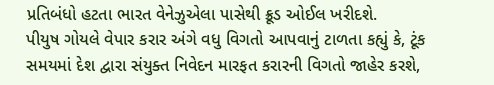પ્રતિબંધો હટતા ભારત વેનેઝુએલા પાસેથી ક્રૂડ ઓઈલ ખરીદશે.
પીયુષ ગોયલે વેપાર કરાર અંગે વધુ વિગતો આપવાનું ટાળતા કહ્યું કે, ટૂંક સમયમાં દેશ દ્વારા સંયુક્ત નિવેદન મારફત કરારની વિગતો જાહેર કરશે,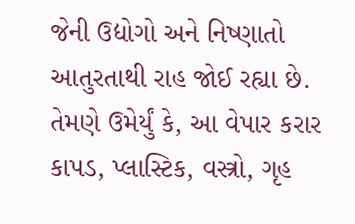જેની ઉદ્યોગો અને નિષ્ણાતો આતુરતાથી રાહ જોઈ રહ્યા છે. તેમણે ઉમેર્યું કે, આ વેપાર કરાર કાપડ, પ્લાસ્ટિક, વસ્ત્રો, ગૃહ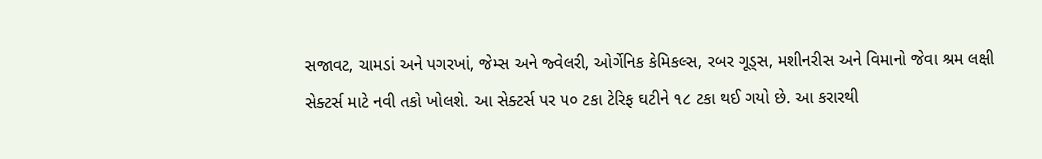સજાવટ, ચામડાં અને પગરખાં, જેમ્સ અને જ્વેલરી, ઓર્ગેનિક કેમિકલ્સ, રબર ગૂડ્સ, મશીનરીસ અને વિમાનો જેવા શ્રમ લક્ષી સેક્ટર્સ માટે નવી તકો ખોલશે. આ સેક્ટર્સ પર ૫૦ ટકા ટેરિફ ઘટીને ૧૮ ટકા થઈ ગયો છે. આ કરારથી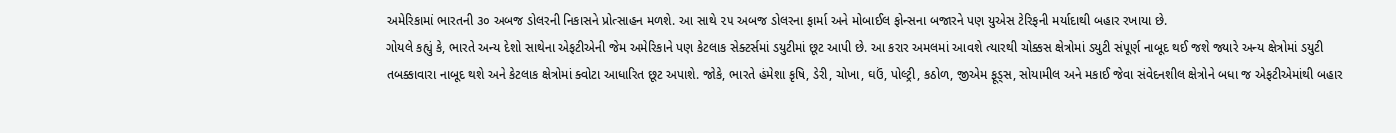અમેરિકામાં ભારતની ૩૦ અબજ ડોલરની નિકાસને પ્રોત્સાહન મળશે. આ સાથે ૨૫ અબજ ડોલરના ફાર્મા અને મોબાઈલ ફોન્સના બજારને પણ યુએસ ટેરિફની મર્યાદાથી બહાર રખાયા છે.
ગોયલે કહ્યું કે, ભારતે અન્ય દેશો સાથેના એફટીએની જેમ અમેરિકાને પણ કેટલાક સેક્ટર્સમાં ડયુટીમાં છૂટ આપી છે. આ કરાર અમલમાં આવશે ત્યારથી ચોક્કસ ક્ષેત્રોમાં ડયુટી સંપૂર્ણ નાબૂદ થઈ જશે જ્યારે અન્ય ક્ષેત્રોમાં ડયુટી તબક્કાવારા નાબૂદ થશે અને કેટલાક ક્ષેત્રોમાં ક્વોટા આધારિત છૂટ અપાશે. જોકે, ભારતે હંમેશા કૃષિ, ડેરી, ચોખા, ઘઉં, પોલ્ટ્રી, કઠોળ, જીએમ ફૂડ્સ, સોયામીલ અને મકાઈ જેવા સંવેદનશીલ ક્ષેત્રોને બધા જ એફટીએમાંથી બહાર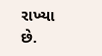રાખ્યા છે.